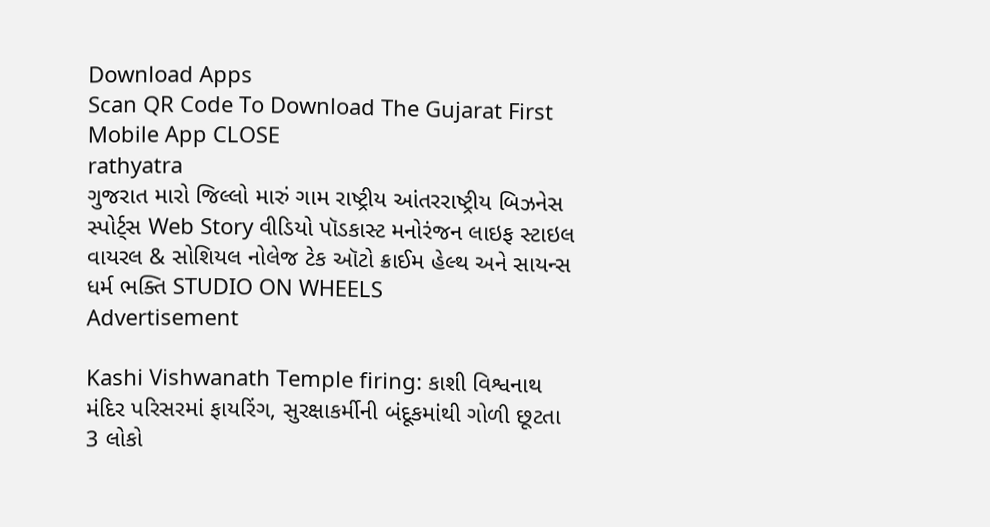Download Apps
Scan QR Code To Download The Gujarat First Mobile App CLOSE
rathyatra
ગુજરાત મારો જિલ્લો મારું ગામ રાષ્ટ્રીય આંતરરાષ્ટ્રીય બિઝનેસ સ્પોર્ટ્સ Web Story વીડિયો પૉડકાસ્ટ મનોરંજન લાઇફ સ્ટાઇલ વાયરલ & સોશિયલ નોલેજ ટેક ઑટો ક્રાઈમ હેલ્થ અને સાયન્સ ધર્મ ભક્તિ STUDIO ON WHEELS
Advertisement

Kashi Vishwanath Temple firing: કાશી વિશ્વનાથ મંદિર પરિસરમાં ફાયરિંગ, સુરક્ષાકર્મીની બંદૂકમાંથી ગોળી છૂટતા 3 લોકો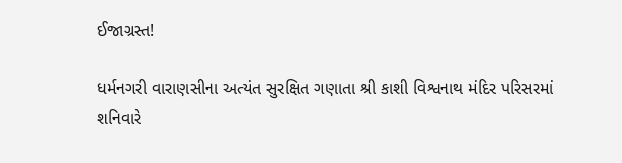ઈજાગ્રસ્ત!

ધર્મનગરી વારાણસીના અત્યંત સુરક્ષિત ગણાતા શ્રી કાશી વિશ્વનાથ મંદિર પરિસરમાં શનિવારે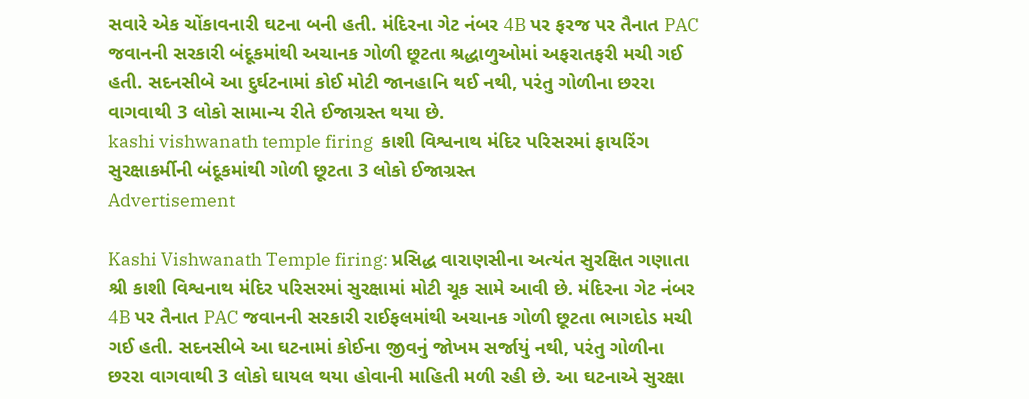સવારે એક ચોંકાવનારી ઘટના બની હતી. મંદિરના ગેટ નંબર 4B પર ફરજ પર તૈનાત PAC જવાનની સરકારી બંદૂકમાંથી અચાનક ગોળી છૂટતા શ્રદ્ધાળુઓમાં અફરાતફરી મચી ગઈ હતી. સદનસીબે આ દુર્ઘટનામાં કોઈ મોટી જાનહાનિ થઈ નથી, પરંતુ ગોળીના છરરા વાગવાથી 3 લોકો સામાન્ય રીતે ઈજાગ્રસ્ત થયા છે.
kashi vishwanath temple firing  કાશી વિશ્વનાથ મંદિર પરિસરમાં ફાયરિંગ  સુરક્ષાકર્મીની બંદૂકમાંથી ગોળી છૂટતા 3 લોકો ઈજાગ્રસ્ત
Advertisement

Kashi Vishwanath Temple firing: પ્રસિદ્ધ વારાણસીના અત્યંત સુરક્ષિત ગણાતા શ્રી કાશી વિશ્વનાથ મંદિર પરિસરમાં સુરક્ષામાં મોટી ચૂક સામે આવી છે. મંદિરના ગેટ નંબર 4B પર તૈનાત PAC જવાનની સરકારી રાઈફલમાંથી અચાનક ગોળી છૂટતા ભાગદોડ મચી ગઈ હતી. સદનસીબે આ ઘટનામાં કોઈના જીવનું જોખમ સર્જાયું નથી, પરંતુ ગોળીના છરરા વાગવાથી 3 લોકો ઘાયલ થયા હોવાની માહિતી મળી રહી છે. આ ઘટનાએ સુરક્ષા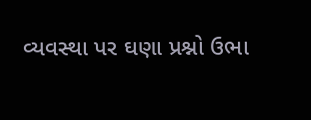વ્યવસ્થા પર ઘણા પ્રશ્નો ઉભા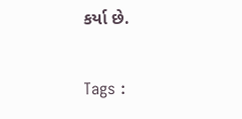કર્યા છે.

Tags :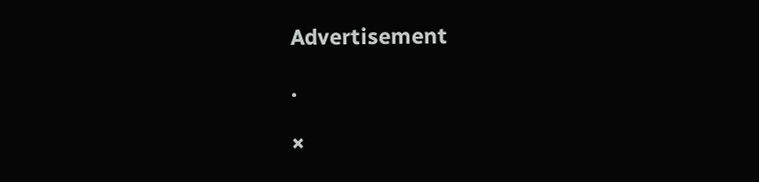Advertisement

.

×